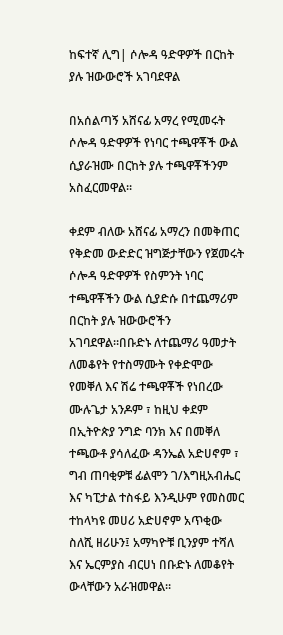ከፍተኛ ሊግ| ሶሎዳ ዓድዋዎች በርከት ያሉ ዝውውሮች አገባደዋል

በአሰልጣኝ አሸናፊ አማረ የሚመሩት ሶሎዳ ዓድዋዎች የነባር ተጫዋቾች ውል ሲያራዝሙ በርከት ያሉ ተጫዋቾችንም አስፈርመዋል።

ቀደም ብለው አሸናፊ አማረን በመቅጠር የቅድመ ውድድር ዝግጅታቸውን የጀመሩት ሶሎዳ ዓድዋዎች የስምንት ነባር ተጫዋቾችን ውል ሲያድሱ በተጨማሪም በርከት ያሉ ዝውውሮችን አገባደዋል።በቡድኑ ለተጨማሪ ዓመታት ለመቆየት የተስማሙት የቀድሞው የመቐለ እና ሽሬ ተጫዋቾች የነበረው ሙሉጌታ አንዶም ፣ ከዚህ ቀደም በኢትዮጵያ ንግድ ባንክ እና በመቐለ ተጫውቶ ያሳለፈው ዳንኤል አድሀኖም ፣ ግብ ጠባቂዎቹ ፊልሞን ገ/እግዚአብሔር እና ካፒታል ተስፋይ እንዲሁም የመስመር ተከላካዩ መሀሪ አድሀኖም አጥቂው ስለሺ ዘሪሁን፤ አማካዮቹ ቢንያም ተሻለ እና ኤርምያስ ብርሀነ በቡድኑ ለመቆየት ውላቸውን አራዝመዋል።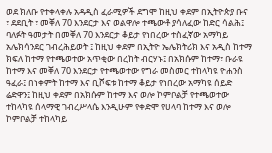ወደ ክለቡ የተቀላቀሉ አዳዲስ ፈራሚዎች ደግሞ ከዚህ ቀደም በኢትዮጵያ ቡና ፣ ደደቢት ፣ መቐለ 70 እንደርታ እና ወልዋሎ ተጫውቶ ያሳለፈው ከድር ሳልሕ፤ ባለፉት ዓመታት በመቐለ 70 እንደርታ ቆይታ የነበረው ተስፈኛው አማካይ አሌክሳንደር ገብረሕይወት ፤ ከዚህ ቀደም በኢትዮ ኤሌክትሪክ እና አዲስ ከተማ ክፍለ ከተማ የተጫወተው አጥቂው በረከት ብርሃኑ፤ በአክሱም ከተማ፣ ቡራዩ ከተማ እና መቐለ 70 እንደርታ የተጫወተው የግራ መስመር ተከላካዩ ዮሐንስ ዓፈራ፤ በነቀምት ከተማ እና ቢሾፍቱ ከተማ ቆይታ የነበረው አማካዩ ሰይድ ሬድዋን፤ ከዚህ ቀደም በአክሱም ከተማ እና ወሎ ኮምቦልቻ የተጫወተው ተከላካዩ ሰላማዊ ገብረሥላሴ እንዲሁም የቀድሞ የሀላባ ከተማ እና ወሎ ኮምቦልቻ ተከላካይ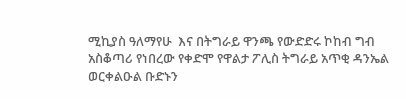ሚኪያስ ዓለማየሁ  እና በትግራይ ዋንጫ የውድድሩ ኮከብ ግብ አስቆጣሪ የነበረው የቀድሞ የዋልታ ፖሊስ ትግራይ አጥቂ ዳንኤል ወርቀልዑል ቡድኑን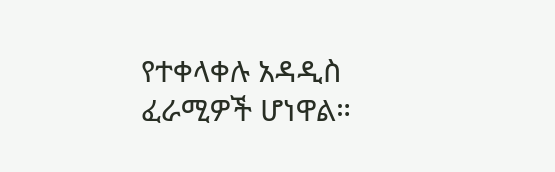የተቀላቀሉ አዳዲስ ፈራሚዎች ሆነዋል።